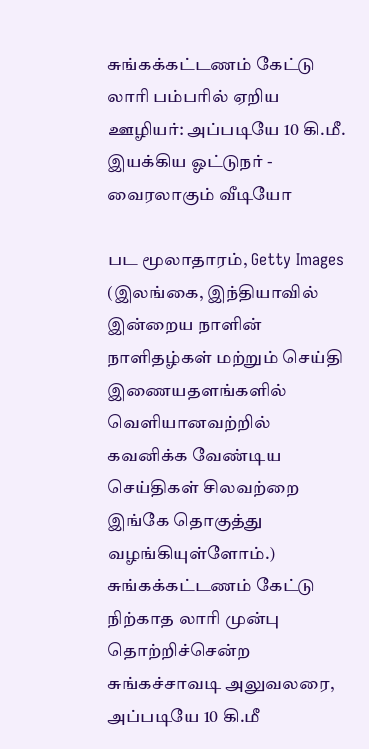சுங்கக்கட்டணம் கேட்டு லாரி பம்பரில் ஏறிய ஊழியர்: அப்படியே 10 கி.மீ. இயக்கிய ஓட்டுநர் - வைரலாகும் வீடியோ

பட மூலாதாரம், Getty Images
(இலங்கை, இந்தியாவில் இன்றைய நாளின் நாளிதழ்கள் மற்றும் செய்தி இணையதளங்களில் வெளியானவற்றில் கவனிக்க வேண்டிய செய்திகள் சிலவற்றை இங்கே தொகுத்து வழங்கியுள்ளோம்.)
சுங்கக்கட்டணம் கேட்டு நிற்காத லாரி முன்பு தொற்றிச்சென்ற சுங்கச்சாவடி அலுவலரை, அப்படியே 10 கி.மீ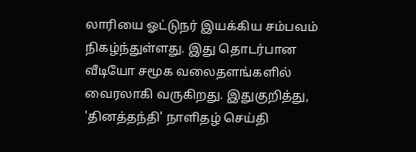லாரியை ஓட்டுநர் இயக்கிய சம்பவம் நிகழ்ந்துள்ளது. இது தொடர்பான வீடியோ சமூக வலைதளங்களில் வைரலாகி வருகிறது. இதுகுறித்து, 'தினத்தந்தி' நாளிதழ் செய்தி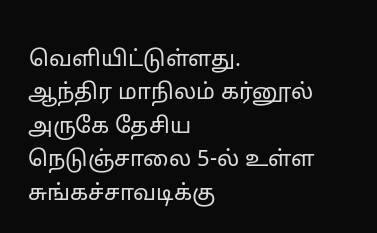வெளியிட்டுள்ளது.
ஆந்திர மாநிலம் கர்னூல் அருகே தேசிய நெடுஞ்சாலை 5-ல் உள்ள சுங்கச்சாவடிக்கு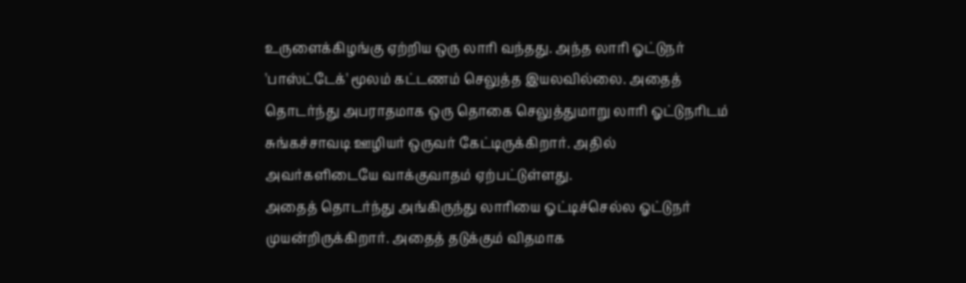உருளைக்கிழங்கு ஏற்றிய ஒரு லாரி வந்தது. அந்த லாரி ஓட்டுநர் 'பாஸ்ட்டேக்' மூலம் கட்டணம் செலுத்த இயலவில்லை. அதைத் தொடர்ந்து அபராதமாக ஒரு தொகை செலுத்துமாறு லாரி ஓட்டுநரிடம் சுங்கச்சாவடி ஊழியர் ஒருவர் கேட்டிருக்கிறார். அதில் அவர்களிடையே வாக்குவாதம் ஏற்பட்டுள்ளது.
அதைத் தொடர்ந்து அங்கிருந்து லாரியை ஓட்டிச்செல்ல ஓட்டுநர் முயன்றிருக்கிறார். அதைத் தடுக்கும் விதமாக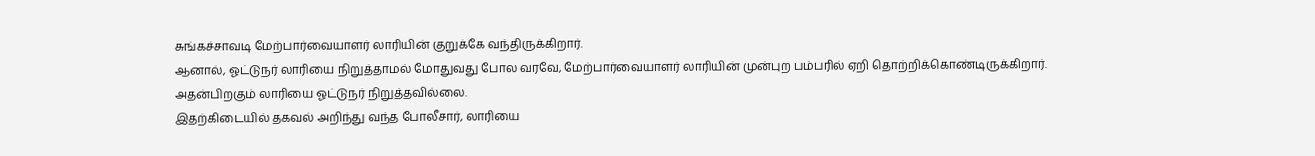சுங்கச்சாவடி மேற்பார்வையாளர் லாரியின் குறுக்கே வந்திருக்கிறார்.
ஆனால், ஓட்டுநர் லாரியை நிறுத்தாமல் மோதுவது போல வரவே, மேற்பார்வையாளர் லாரியின் முன்புற பம்பரில் ஏறி தொற்றிக்கொண்டிருக்கிறார். அதன்பிறகும் லாரியை ஓட்டுநர் நிறுத்தவில்லை.
இதற்கிடையில் தகவல் அறிந்து வந்த போலீசார், லாரியை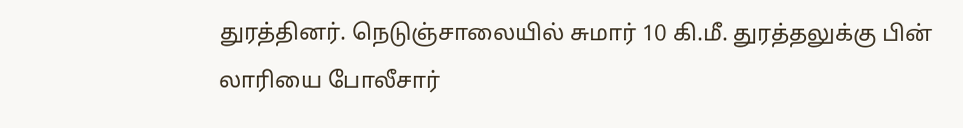துரத்தினர். நெடுஞ்சாலையில் சுமார் 10 கி.மீ. துரத்தலுக்கு பின் லாரியை போலீசார்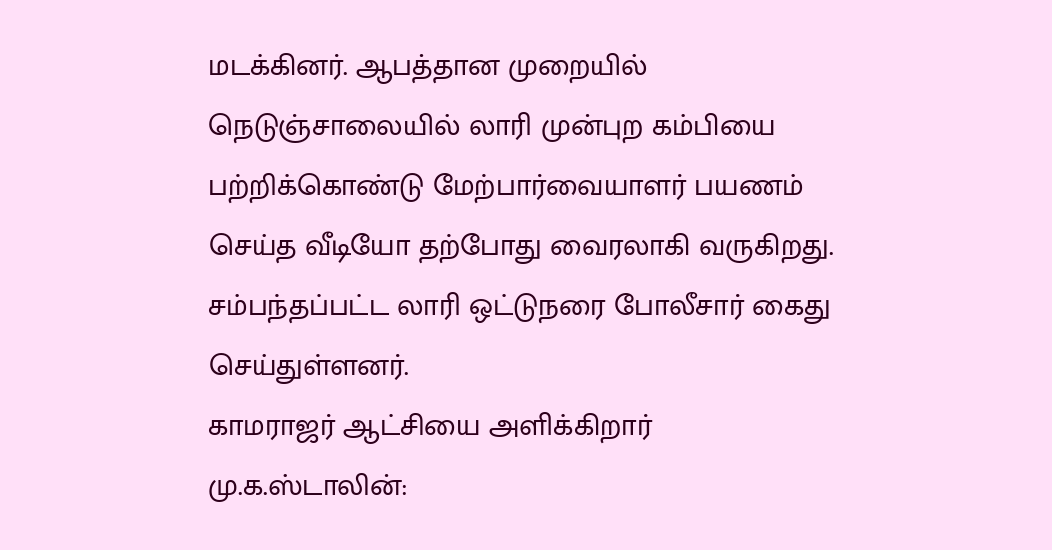மடக்கினர். ஆபத்தான முறையில் நெடுஞ்சாலையில் லாரி முன்புற கம்பியை பற்றிக்கொண்டு மேற்பார்வையாளர் பயணம் செய்த வீடியோ தற்போது வைரலாகி வருகிறது. சம்பந்தப்பட்ட லாரி ஒட்டுநரை போலீசார் கைது செய்துள்ளனர்.
காமராஜர் ஆட்சியை அளிக்கிறார் மு.க.ஸ்டாலின்: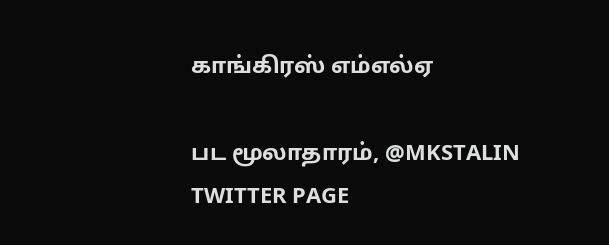காங்கிரஸ் எம்எல்ஏ

பட மூலாதாரம், @MKSTALIN TWITTER PAGE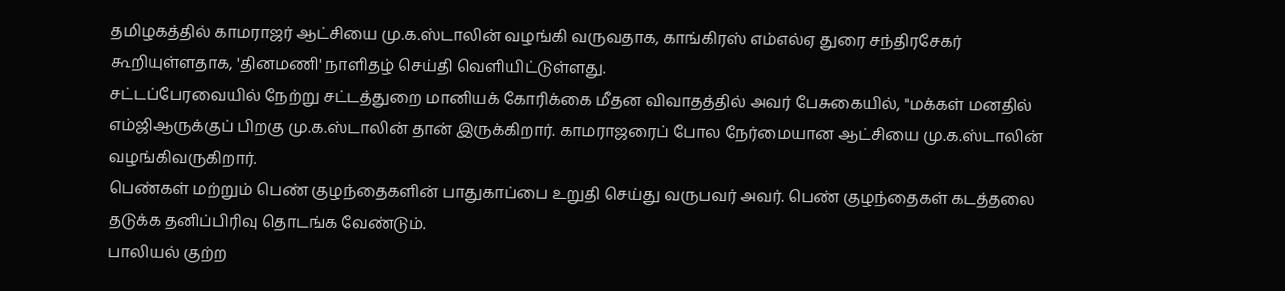தமிழகத்தில் காமராஜர் ஆட்சியை மு.க.ஸ்டாலின் வழங்கி வருவதாக, காங்கிரஸ் எம்எல்ஏ துரை சந்திரசேகர் கூறியுள்ளதாக, 'தினமணி' நாளிதழ் செய்தி வெளியிட்டுள்ளது.
சட்டப்பேரவையில் நேற்று சட்டத்துறை மானியக் கோரிக்கை மீதன விவாதத்தில் அவர் பேசுகையில், "மக்கள் மனதில் எம்ஜிஆருக்குப் பிறகு மு.க.ஸ்டாலின் தான் இருக்கிறார். காமராஜரைப் போல நேர்மையான ஆட்சியை மு.க.ஸ்டாலின் வழங்கிவருகிறார்.
பெண்கள் மற்றும் பெண் குழந்தைகளின் பாதுகாப்பை உறுதி செய்து வருபவர் அவர். பெண் குழந்தைகள் கடத்தலை தடுக்க தனிப்பிரிவு தொடங்க வேண்டும்.
பாலியல் குற்ற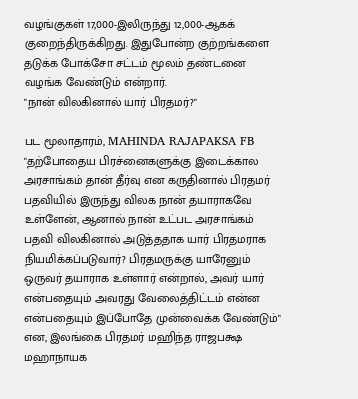வழங்குகள் 17,000-இலிருந்து 12,000-ஆகக் குறைந்திருக்கிறது. இதுபோன்ற குற்றங்களை தடுக்க போக்சோ சட்டம் மூலம் தண்டனை வழங்க வேண்டும் என்றார்.
"நான் விலகினால் யார் பிரதமர்?"

பட மூலாதாரம், MAHINDA RAJAPAKSA FB
"தற்போதைய பிரச்னைகளுக்கு இடைக்கால அரசாங்கம் தான் தீர்வு என கருதினால் பிரதமர் பதவியில் இருந்து விலக நான் தயாராகவே உள்ளேன், ஆனால் நான் உட்பட அரசாங்கம் பதவி விலகினால் அடுத்ததாக யார் பிரதமராக நியமிக்கப்படுவார்? பிரதமருக்கு யாரேனும் ஒருவர் தயாராக உள்ளார் என்றால், அவர் யார் என்பதையும் அவரது வேலைத்திட்டம் என்ன என்பதையும் இப்போதே முன்வைக்க வேண்டும்" என, இலங்கை பிரதமர் மஹிந்த ராஜபக்ஷ மஹாநாயக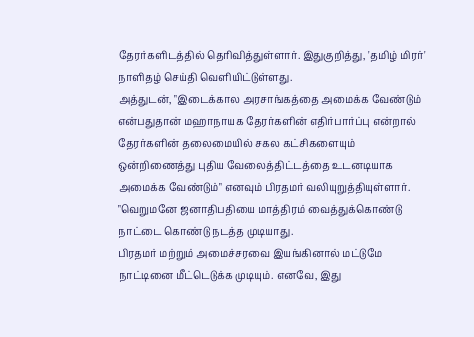தேரர்களிடத்தில் தெரிவித்துள்ளார். இதுகுறித்து, 'தமிழ் மிரர்' நாளிதழ் செய்தி வெளியிட்டுள்ளது.
அத்துடன், "இடைக்கால அரசாங்கத்தை அமைக்க வேண்டும் என்பதுதான் மஹாநாயக தேரர்களின் எதிர்பார்ப்பு என்றால் தேரர்களின் தலைமையில் சகல கட்சிகளையும் ஒன்றிணைத்து புதிய வேலைத்திட்டத்தை உடனடியாக அமைக்க வேண்டும்" எனவும் பிரதமர் வலியுறுத்தியுள்ளார்.
"வெறுமனே ஜனாதிபதியை மாத்திரம் வைத்துக்கொண்டு நாட்டை கொண்டு நடத்த முடியாது.
பிரதமர் மற்றும் அமைச்சரவை இயங்கினால் மட்டுமே நாட்டினை மீட்டெடுக்க முடியும். எனவே, இது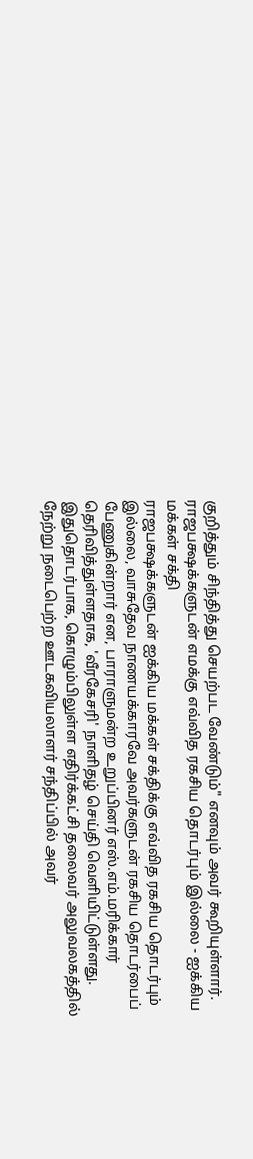குறித்தும் சிந்தித்து செயற்பட வேண்டும்" எனவும் அவர் கூறியுள்ளார்.
ராஜபக்ஷக்களுடன் எமக்கு எவ்வித ரகசிய தொடர்பும் இல்லை - ஐக்கிய மக்கள் சக்தி
ராஜபக்ஷக்களுடன் ஐக்கிய மக்கள் சக்திக்கு எவ்வித ரகசிய தொடர்பும் இல்லை, வாசுதேவ நாணயக்காரவே அவர்களுடன் ரகசிய தொடர்பைப் பேணுகின்றார் என, பாராளுமன்ற உறுப்பினர் எஸ்.எம்.மரிக்கார் தெரிவித்துள்ளதாக, 'வீரகேசரி' நாளிதழ் செய்தி வெளியிட்டுள்ளது.
இதுதொடர்பாக, கொழும்பிலுள்ள எதிர்க்கட்சி தலைவர் அலுவலகத்தில் நேற்று நடைபெற்ற ஊடகவியலாளர் சந்திப்பில் அவர்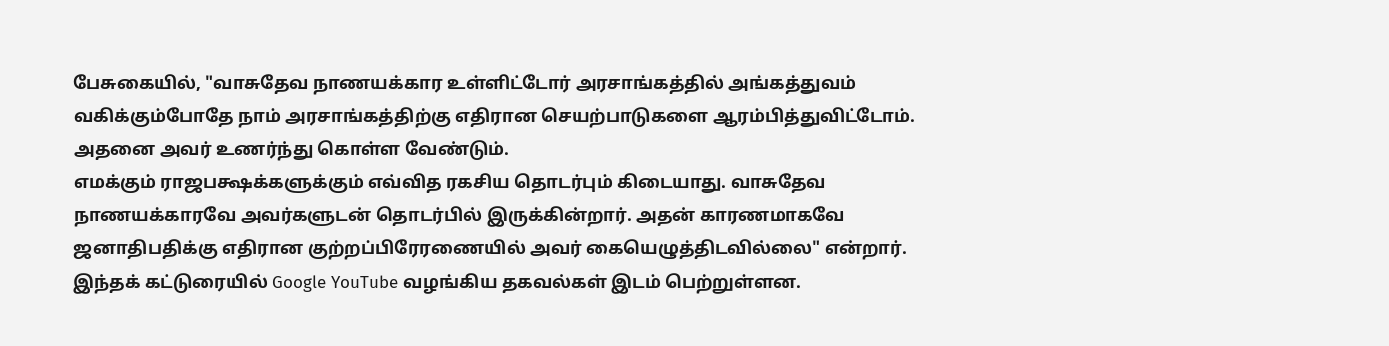பேசுகையில், "வாசுதேவ நாணயக்கார உள்ளிட்டோர் அரசாங்கத்தில் அங்கத்துவம் வகிக்கும்போதே நாம் அரசாங்கத்திற்கு எதிரான செயற்பாடுகளை ஆரம்பித்துவிட்டோம். அதனை அவர் உணர்ந்து கொள்ள வேண்டும்.
எமக்கும் ராஜபக்ஷக்களுக்கும் எவ்வித ரகசிய தொடர்பும் கிடையாது. வாசுதேவ நாணயக்காரவே அவர்களுடன் தொடர்பில் இருக்கின்றார். அதன் காரணமாகவே ஜனாதிபதிக்கு எதிரான குற்றப்பிரேரணையில் அவர் கையெழுத்திடவில்லை" என்றார்.
இந்தக் கட்டுரையில் Google YouTube வழங்கிய தகவல்கள் இடம் பெற்றுள்ளன.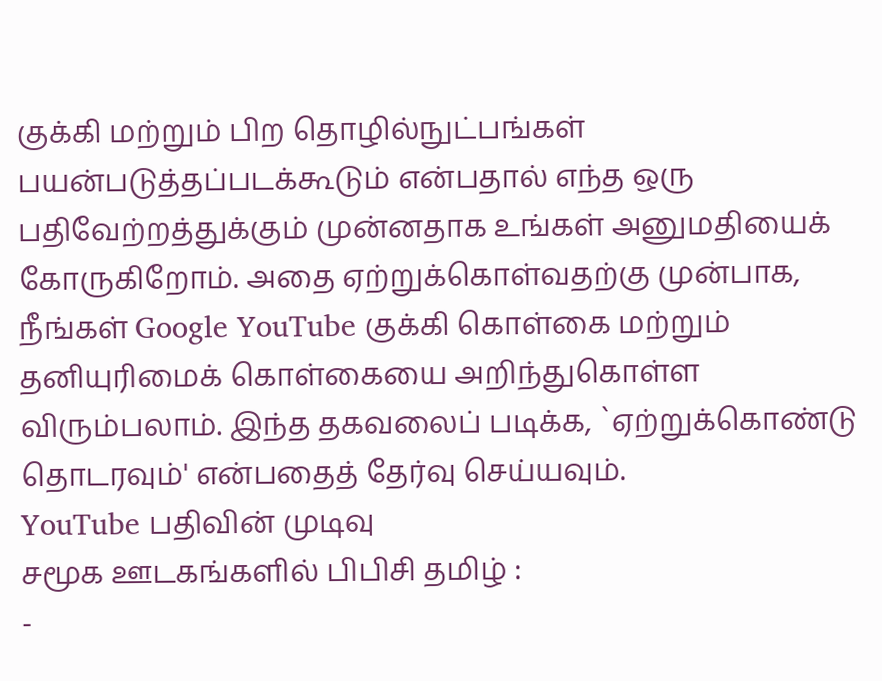குக்கி மற்றும் பிற தொழில்நுட்பங்கள் பயன்படுத்தப்படக்கூடும் என்பதால் எந்த ஒரு பதிவேற்றத்துக்கும் முன்னதாக உங்கள் அனுமதியைக் கோருகிறோம். அதை ஏற்றுக்கொள்வதற்கு முன்பாக, நீங்கள் Google YouTube குக்கி கொள்கை மற்றும் தனியுரிமைக் கொள்கையை அறிந்துகொள்ள விரும்பலாம். இந்த தகவலைப் படிக்க, `ஏற்றுக்கொண்டு தொடரவும்' என்பதைத் தேர்வு செய்யவும்.
YouTube பதிவின் முடிவு
சமூக ஊடகங்களில் பிபிசி தமிழ் :
-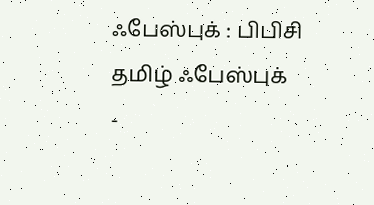ஃபேஸ்புக் : பிபிசி தமிழ் ஃபேஸ்புக்
-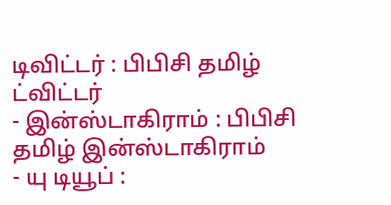டிவிட்டர் : பிபிசி தமிழ் ட்விட்டர்
- இன்ஸ்டாகிராம் : பிபிசி தமிழ் இன்ஸ்டாகிராம்
- யு டியூப் :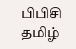பிபிசி தமிழ்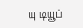யு டியூப்